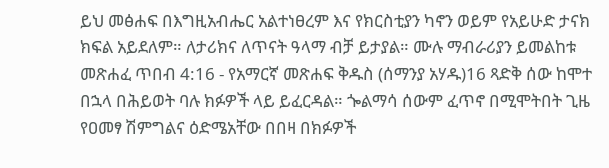ይህ መፅሐፍ በእግዚአብሔር አልተነፀረም እና የክርስቲያን ካኖን ወይም የአይሁድ ታናክ ክፍል አይደለም። ለታሪክና ለጥናት ዓላማ ብቻ ይታያል። ሙሉ ማብራሪያን ይመልከቱ መጽሐፈ ጥበብ 4:16 - የአማርኛ መጽሐፍ ቅዱስ (ሰማንያ አሃዱ)16 ጻድቅ ሰው ከሞተ በኋላ በሕይወት ባሉ ክፉዎች ላይ ይፈርዳል። ጐልማሳ ሰውም ፈጥኖ በሚሞትበት ጊዜ የዐመፃ ሽምግልና ዕድሜአቸው በበዛ በክፉዎች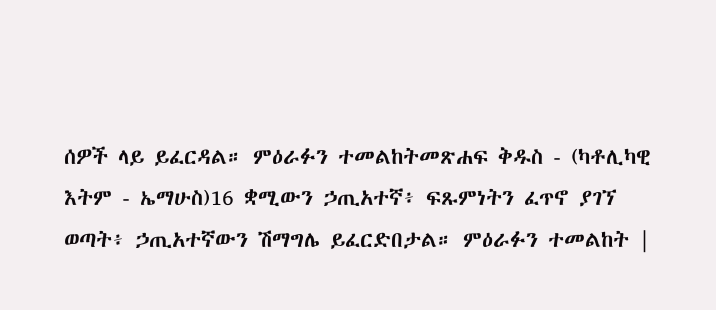ሰዎች ላይ ይፈርዳል። ምዕራፉን ተመልከትመጽሐፍ ቅዱስ - (ካቶሊካዊ እትም - ኤማሁስ)16 ቋሚውን ኃጢአተኛ፥ ፍጹምነትን ፈጥኖ ያገኘ ወጣት፥ ኃጢአተኛውን ሽማግሌ ይፈርድበታል። ምዕራፉን ተመልከት |